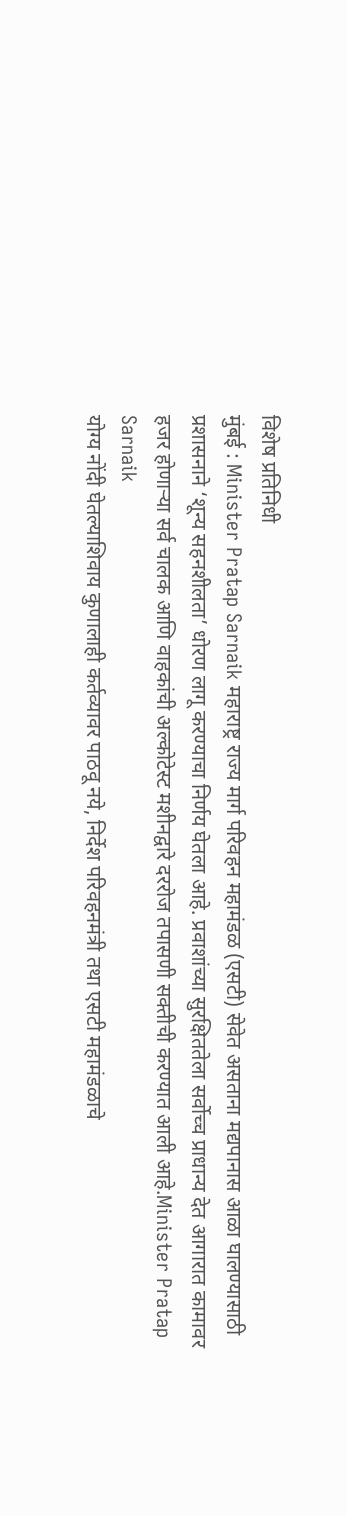विशेष प्रतिनिधी
मुंबई : Minister Pratap Sarnaik महाराष्ट्र राज्य मार्ग परिवहन महामंडळ (एसटी) सेवेत असताना मद्यपानास आळा घालण्यासाठी प्रशासनाने ‘शून्य सहनशीलता’ धोरण लागू करण्याचा निर्णय घेतला आहे. प्रवाशांच्या सुरक्षिततेला सर्वोच्च प्राधान्य देत आगारात कामावर हजर होणाऱ्या सर्व चालक आणि वाहकांची अल्कोटेस्ट मशीनद्वारे दररोज तपासणी सक्तीची करण्यात आली आहे.Minister Pratap Sarnaik
योग्य नोंदी घेतल्याशिवाय कुणालाही कर्तव्यावर पाठवू नये, निर्देश परिवहनमंत्री तथा एसटी महामंडळाचे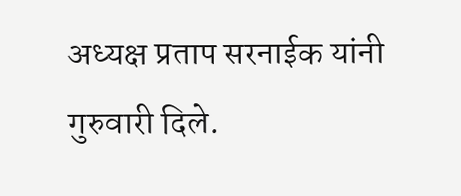अध्यक्ष प्रताप सरनाईक यांनी गुरुवारी दिले.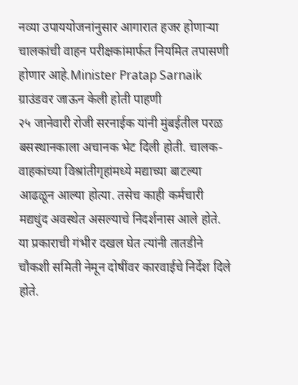नव्या उपाययोजनांनुसार आगारात हजर होणाऱ्या चालकांची वाहन परीक्षकांमार्फत नियमित तपासणी होणार आहे.Minister Pratap Sarnaik
ग्राउंडवर जाऊन केली होती पाहणी
२५ जानेवारी रोजी सरनाईक यांनी मुंबईतील परळ बसस्थानकाला अचानक भेट दिली होती. चालक-वाहकांच्या विश्रांतीगृहांमध्ये मद्याच्या बाटल्या आढळून आल्या होत्या. तसेच काही कर्मचारी मद्यधुंद अवस्थेत असल्याचे निदर्शनास आले होते. या प्रकाराची गंभीर दखल घेत त्यांनी तातडीने चौकशी समिती नेमून दोषींवर कारवाईचे निर्देश दिले होते.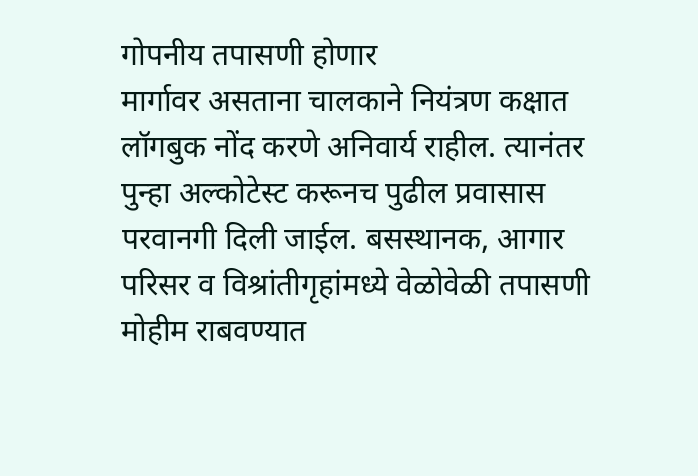गोपनीय तपासणी होणार
मार्गावर असताना चालकाने नियंत्रण कक्षात लॉगबुक नोंद करणे अनिवार्य राहील. त्यानंतर पुन्हा अल्कोटेस्ट करूनच पुढील प्रवासास परवानगी दिली जाईल. बसस्थानक, आगार परिसर व विश्रांतीगृहांमध्ये वेळोवेळी तपासणी मोहीम राबवण्यात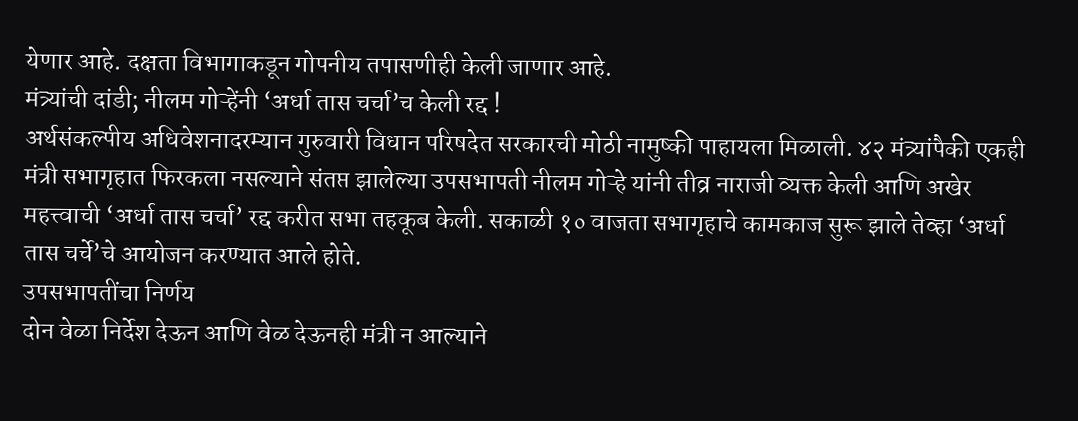येणार आहे. दक्षता विभागाकडून गोपनीय तपासणीही केली जाणार आहे.
मंत्र्यांची दांडी; नीलम गोऱ्हेंनी ‘अर्धा तास चर्चा’च केली रद्द !
अर्थसंकल्पीय अधिवेशनादरम्यान गुरुवारी विधान परिषदेत सरकारची मोठी नामुष्की पाहायला मिळाली. ४२ मंत्र्यांपैकी एकही मंत्री सभागृहात फिरकला नसल्याने संतप्त झालेल्या उपसभापती नीलम गोऱ्हे यांनी तीव्र नाराजी व्यक्त केली आणि अखेर महत्त्वाची ‘अर्धा तास चर्चा’ रद्द करीत सभा तहकूब केली. सकाळी १० वाजता सभागृहाचे कामकाज सुरू झाले तेव्हा ‘अर्धा तास चर्चे’चे आयोजन करण्यात आले होते.
उपसभापतींचा निर्णय
दोन वेळा निर्देश देऊन आणि वेळ देऊनही मंत्री न आल्याने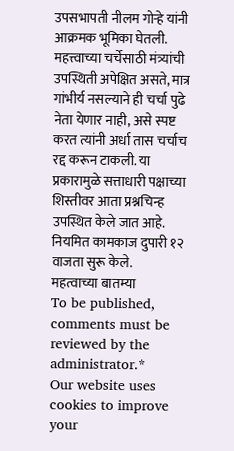उपसभापती नीलम गोऱ्हे यांनी आक्रमक भूमिका घेतली. महत्त्वाच्या चर्चेसाठी मंत्र्यांची उपस्थिती अपेक्षित असते, मात्र गांभीर्य नसल्याने ही चर्चा पुढे नेता येणार नाही, असे स्पष्ट करत त्यांनी अर्धा तास चर्चाच रद्द करून टाकली. या प्रकारामुळे सत्ताधारी पक्षाच्या शिस्तीवर आता प्रश्नचिन्ह उपस्थित केले जात आहे. नियमित कामकाज दुपारी १२ वाजता सुरू केले.
महत्वाच्या बातम्या
To be published, comments must be reviewed by the administrator.*
Our website uses cookies to improve your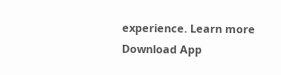experience. Learn more
Download App